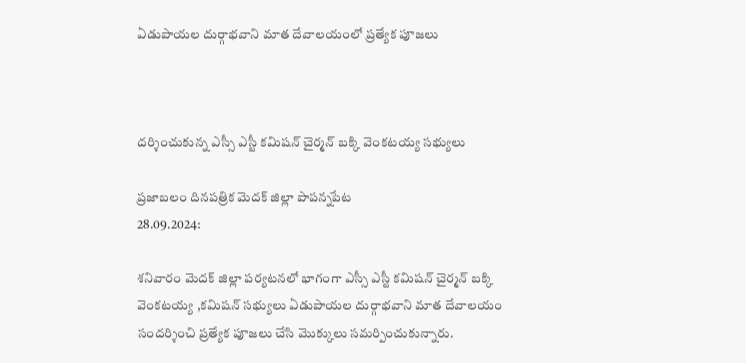ఏడుపాయల దుర్గాభవాని మాత దేవాలయంలో ప్రత్యేక పూజలు



దర్శించుకున్న ఎస్సీ ఎస్టీ కమిషన్ చైర్మన్ బక్కి వెంకటయ్య సభ్యులు

ప్రజాబలం దినపత్రిక మెదక్ జిల్లా పాపన్నపేట
28.09.2024:

శనివారం మెదక్ జిల్లా పర్యటనలో భాగంగా ఎస్సీ ఎస్టీ కమిషన్ చైర్మన్ బక్కి వెంకటయ్య ,కమిషన్ సభ్యులు ఏడుపాయల దుర్గాభవాని మాత దేవాలయం సందర్శించి ప్రత్యేక పూజలు చేసి మొక్కులు సమర్పించుకున్నారు.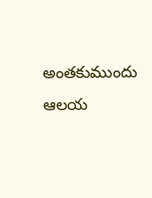అంతకుముందు ఆలయ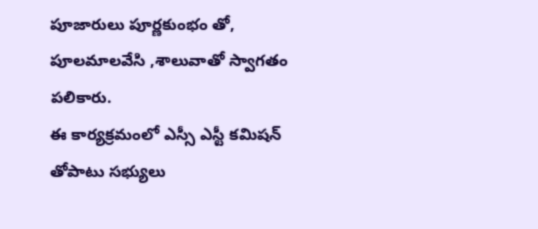పూజారులు పూర్ణకుంభం తో, పూలమాలవేసి ,శాలువాతో స్వాగతం పలికారు.
ఈ కార్యక్రమంలో ఎస్సీ ఎస్టీ కమిషన్ తోపాటు సభ్యులు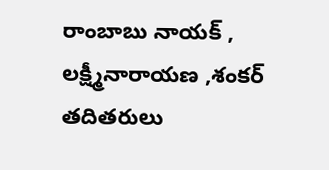రాంబాబు నాయక్ , లక్ష్మీనారాయణ ,శంకర్ తదితరులు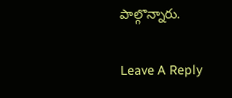పాల్గొన్నారు.

Leave A Reply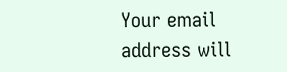Your email address will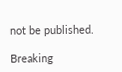not be published.

Breaking